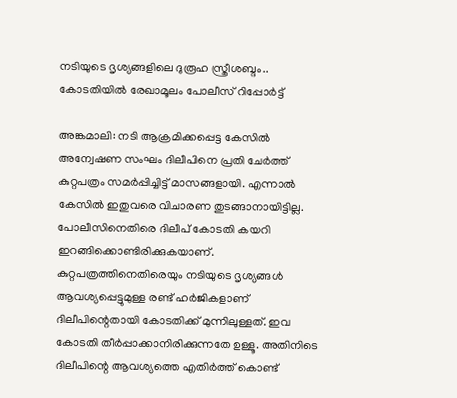നടിയുടെ ദൃശ്യങ്ങളിലെ ദുരൂഹ സ്ത്രീശബ്ദം.. കോടതിയിൽ രേഖാമൂലം പോലീസ് റിപ്പോർട്ട്

അങ്കമാലി: നടി ആക്രമിക്കപ്പെട്ട കേസില്‍ അന്വേഷണ സംഘം ദിലീപിനെ പ്രതി ചേര്‍ത്ത് കുറ്റപത്രം സമര്‍പ്പിച്ചിട്ട് മാസങ്ങളായി. എന്നാല്‍ കേസില്‍ ഇതുവരെ വിചാരണ തുടങ്ങാനായിട്ടില്ല. പോലീസിനെതിരെ ദിലീപ് കോടതി കയറി ഇറങ്ങിക്കൊണ്ടിരിക്കുകയാണ്. കുറ്റപത്രത്തിനെതിരെയും നടിയുടെ ദൃശ്യങ്ങള്‍ ആവശ്യപ്പെട്ടുമുള്ള രണ്ട് ഹര്‍ജികളാണ് ദിലീപിന്റെതായി കോടതിക്ക് മുന്നിലുള്ളത്. ഇവ കോടതി തീര്‍പ്പാക്കാനിരിക്കുന്നതേ ഉള്ളൂ. അതിനിടെ ദിലീപിന്റെ ആവശ്യത്തെ എതിര്‍ത്ത് കൊണ്ട്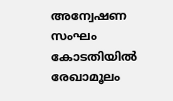അന്വേഷണ സംഘം കോടതിയില്‍ രേഖാമൂലം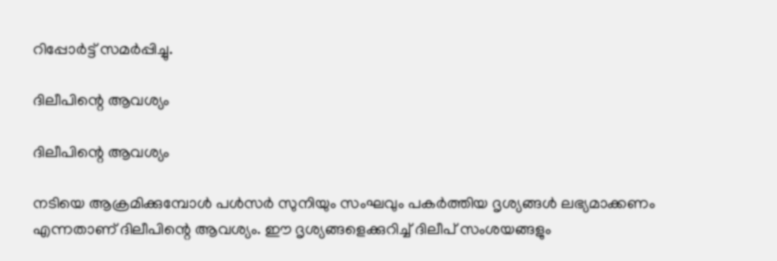റിപ്പോര്‍ട്ട് സമര്‍പ്പിച്ചു.

ദിലീപിന്റെ ആവശ്യം

ദിലീപിന്റെ ആവശ്യം

നടിയെ ആക്രമിക്കുമ്പോള്‍ പള്‍സര്‍ സുനിയും സംഘവും പകര്‍ത്തിയ ദൃശ്യങ്ങള്‍ ലഭ്യമാക്കണം എന്നതാണ് ദിലീപിന്റെ ആവശ്യം. ഈ ദൃശ്യങ്ങളെക്കുറിച്ച് ദിലീപ് സംശയങ്ങളും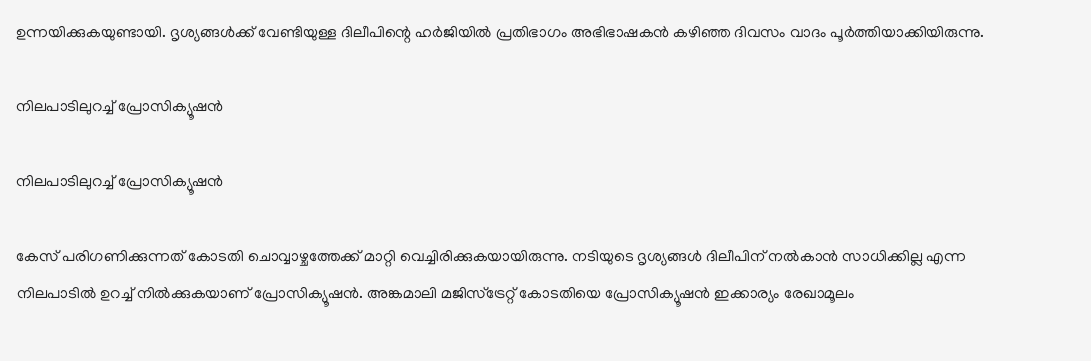ഉന്നയിക്കുകയുണ്ടായി. ദൃശ്യങ്ങള്‍ക്ക് വേണ്ടിയുള്ള ദിലീപിന്റെ ഹര്‍ജിയില്‍ പ്രതിഭാഗം അഭിഭാഷകന്‍ കഴിഞ്ഞ ദിവസം വാദം പൂര്‍ത്തിയാക്കിയിരുന്നു.

നിലപാടിലുറച്ച് പ്രോസിക്യൂഷൻ

നിലപാടിലുറച്ച് പ്രോസിക്യൂഷൻ

കേസ് പരിഗണിക്കുന്നത് കോടതി ചൊവ്വാഴ്ചത്തേക്ക് മാറ്റി വെച്ചിരിക്കുകയായിരുന്നു. നടിയുടെ ദൃശ്യങ്ങള്‍ ദിലീപിന് നല്‍കാന്‍ സാധിക്കില്ല എന്ന നിലപാടില്‍ ഉറച്ച് നില്‍ക്കുകയാണ് പ്രോസിക്യൂഷന്‍. അങ്കമാലി മജിസ്‌ട്രേറ്റ് കോടതിയെ പ്രോസിക്യൂഷന്‍ ഇക്കാര്യം രേഖാമൂലം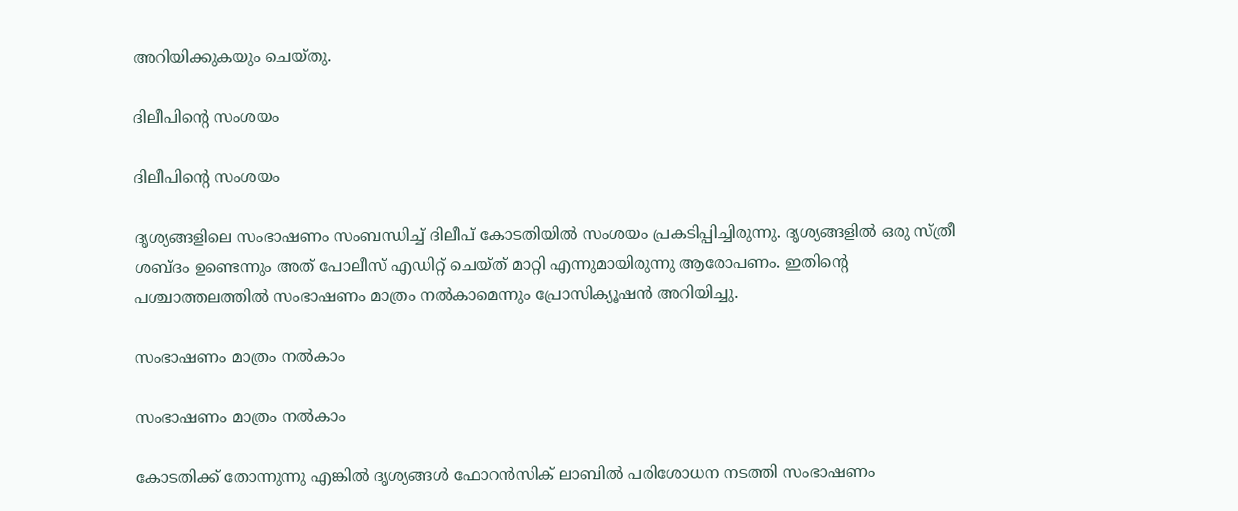അറിയിക്കുകയും ചെയ്തു.

ദിലീപിന്റെ സംശയം

ദിലീപിന്റെ സംശയം

ദൃശ്യങ്ങളിലെ സംഭാഷണം സംബന്ധിച്ച് ദിലീപ് കോടതിയില്‍ സംശയം പ്രകടിപ്പിച്ചിരുന്നു. ദൃശ്യങ്ങളില്‍ ഒരു സ്ത്രീ ശബ്ദം ഉണ്ടെന്നും അത് പോലീസ് എഡിറ്റ് ചെയ്ത് മാറ്റി എന്നുമായിരുന്നു ആരോപണം. ഇതിന്റെ പശ്ചാത്തലത്തില്‍ സംഭാഷണം മാത്രം നല്‍കാമെന്നും പ്രോസിക്യൂഷന്‍ അറിയിച്ചു.

സംഭാഷണം മാത്രം നൽകാം

സംഭാഷണം മാത്രം നൽകാം

കോടതിക്ക് തോന്നുന്നു എങ്കില്‍ ദൃശ്യങ്ങള്‍ ഫോറന്‍സിക് ലാബില്‍ പരിശോധന നടത്തി സംഭാഷണം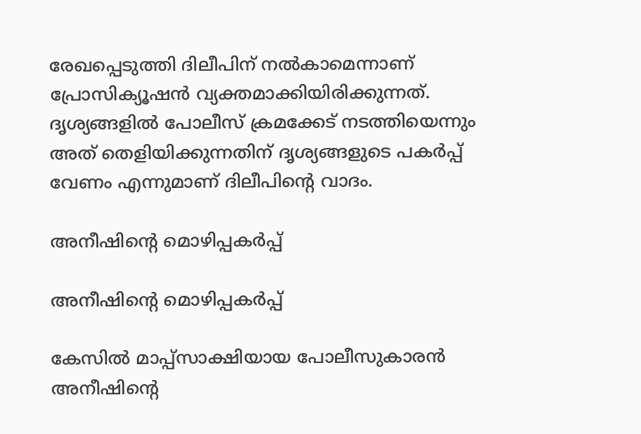രേഖപ്പെടുത്തി ദിലീപിന് നല്‍കാമെന്നാണ് പ്രോസിക്യൂഷന്‍ വ്യക്തമാക്കിയിരിക്കുന്നത്. ദൃശ്യങ്ങളില്‍ പോലീസ് ക്രമക്കേട് നടത്തിയെന്നും അത് തെളിയിക്കുന്നതിന് ദൃശ്യങ്ങളുടെ പകര്‍പ്പ് വേണം എന്നുമാണ് ദിലീപിന്റെ വാദം.

അനീഷിന്റെ മൊഴിപ്പകർപ്പ്

അനീഷിന്റെ മൊഴിപ്പകർപ്പ്

കേസില്‍ മാപ്പ്‌സാക്ഷിയായ പോലീസുകാരന്‍ അനീഷിന്റെ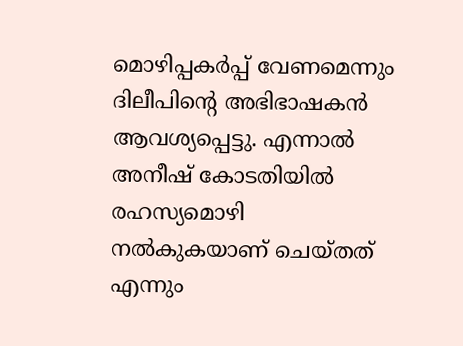മൊഴിപ്പകര്‍പ്പ് വേണമെന്നും ദിലീപിന്റെ അഭിഭാഷകന്‍ ആവശ്യപ്പെട്ടു. എന്നാല്‍ അനീഷ് കോടതിയില്‍ രഹസ്യമൊഴി നല്‍കുകയാണ് ചെയ്തത് എന്നും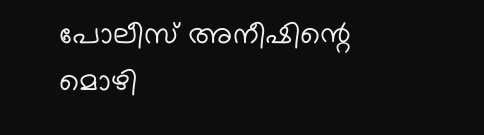പോലീസ് അനീഷിന്റെ മൊഴി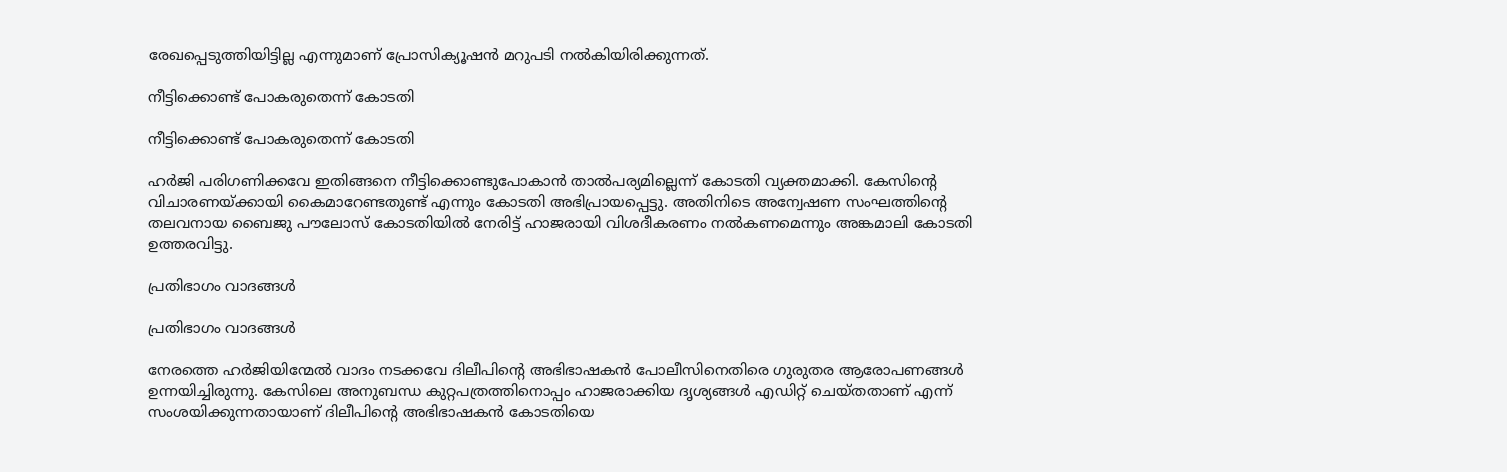രേഖപ്പെടുത്തിയിട്ടില്ല എന്നുമാണ് പ്രോസിക്യൂഷന്‍ മറുപടി നല്‍കിയിരിക്കുന്നത്.

നീട്ടിക്കൊണ്ട് പോകരുതെന്ന് കോടതി

നീട്ടിക്കൊണ്ട് പോകരുതെന്ന് കോടതി

ഹര്‍ജി പരിഗണിക്കവേ ഇതിങ്ങനെ നീട്ടിക്കൊണ്ടുപോകാന്‍ താല്‍പര്യമില്ലെന്ന് കോടതി വ്യക്തമാക്കി. കേസിന്റെ വിചാരണയ്ക്കായി കൈമാറേണ്ടതുണ്ട് എന്നും കോടതി അഭിപ്രായപ്പെട്ടു. അതിനിടെ അന്വേഷണ സംഘത്തിന്റെ തലവനായ ബൈജു പൗലോസ് കോടതിയില്‍ നേരിട്ട് ഹാജരായി വിശദീകരണം നല്‍കണമെന്നും അങ്കമാലി കോടതി ഉത്തരവിട്ടു.

പ്രതിഭാഗം വാദങ്ങൾ

പ്രതിഭാഗം വാദങ്ങൾ

നേരത്തെ ഹർജിയിന്മേൽ വാദം നടക്കവേ ദിലീപിന്റെ അഭിഭാഷകൻ പോലീസിനെതിരെ ഗുരുതര ആരോപണങ്ങൾ ഉന്നയിച്ചിരുന്നു. കേസിലെ അനുബന്ധ കുറ്റപത്രത്തിനൊപ്പം ഹാജരാക്കിയ ദൃശ്യങ്ങള്‍ എഡിറ്റ് ചെയ്തതാണ് എന്ന് സംശയിക്കുന്നതായാണ് ദിലീപിന്റെ അഭിഭാഷകന്‍ കോടതിയെ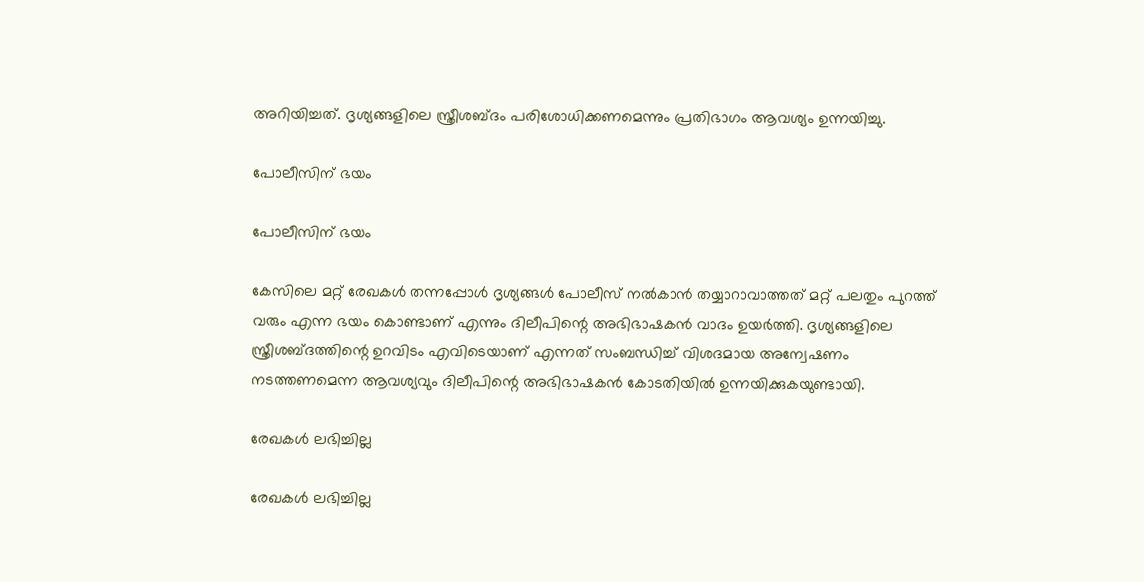അറിയിച്ചത്. ദൃശ്യങ്ങളിലെ സ്ത്രീശബ്ദം പരിശോധിക്കണമെന്നും പ്രതിഭാഗം ആവശ്യം ഉന്നയിച്ചു.

പോലീസിന് ഭയം

പോലീസിന് ഭയം

കേസിലെ മറ്റ് രേഖകള്‍ തന്നപ്പോള്‍ ദൃശ്യങ്ങള്‍ പോലീസ് നല്‍കാന്‍ തയ്യാറാവാത്തത് മറ്റ് പലതും പുറത്ത് വരും എന്ന ഭയം കൊണ്ടാണ് എന്നും ദിലീപിന്റെ അഭിഭാഷകന്‍ വാദം ഉയര്‍ത്തി. ദൃശ്യങ്ങളിലെ സ്ത്രീശബ്ദത്തിന്റെ ഉറവിടം എവിടെയാണ് എന്നത് സംബന്ധിച്ച് വിശദമായ അന്വേഷണം നടത്തണമെന്ന ആവശ്യവും ദിലീപിന്റെ അഭിഭാഷകന്‍ കോടതിയില്‍ ഉന്നയിക്കുകയുണ്ടായി.

രേഖകൾ ലഭിച്ചില്ല

രേഖകൾ ലഭിച്ചില്ല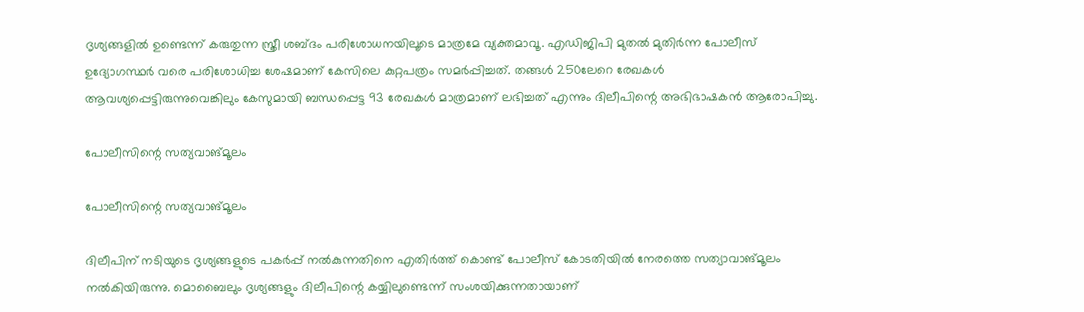ദൃശ്യങ്ങളില്‍ ഉണ്ടെന്ന് കരുതുന്ന സ്ത്രീ ശബ്ദം പരിശോധനയിലൂടെ മാത്രമേ വ്യക്തമാവൂ. എഡിജിപി മുതല്‍ മുതിര്‍ന്ന പോലീസ് ഉദ്യോഗസ്ഥര്‍ വരെ പരിശോധിച്ച ശേഷമാണ് കേസിലെ കുറ്റപത്രം സമര്‍പ്പിച്ചത്. തങ്ങള്‍ 250ലേറെ രേഖകള്‍ ആവശ്യപ്പെട്ടിരുന്നുവെങ്കിലും കേസുമായി ബന്ധപ്പെട്ട 93 രേഖകള്‍ മാത്രമാണ് ലഭിച്ചത് എന്നും ദിലീപിന്റെ അഭിഭാഷകന്‍ ആരോപിച്ചു.

പോലീസിന്റെ സത്യവാങ്മൂലം

പോലീസിന്റെ സത്യവാങ്മൂലം

ദിലീപിന് നടിയുടെ ദൃശ്യങ്ങളുടെ പകര്‍പ്പ് നല്‍കുന്നതിനെ എതിര്‍ത്ത് കൊണ്ട് പോലീസ് കോടതിയില്‍ നേരത്തെ സത്യാവാങ്മൂലം നല്‍കിയിരുന്നു. മൊബൈലും ദൃശ്യങ്ങളും ദിലീപിന്റെ കയ്യിലുണ്ടെന്ന് സംശയിക്കുന്നതായാണ്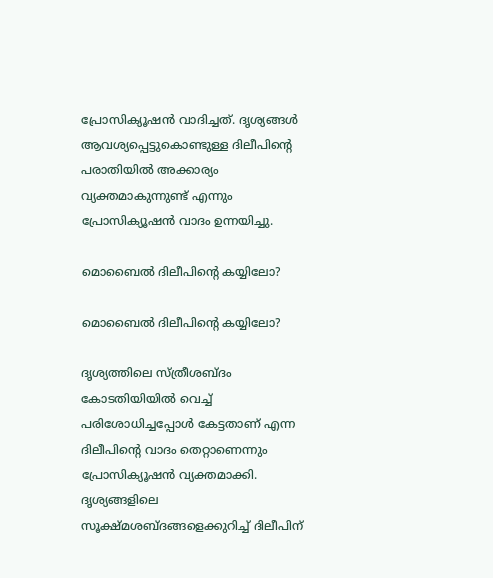പ്രോസിക്യൂഷന്‍ വാദിച്ചത്. ദൃശ്യങ്ങള്‍ ആവശ്യപ്പെട്ടുകൊണ്ടുള്ള ദിലീപിന്റെ പരാതിയില്‍ അക്കാര്യം വ്യക്തമാകുന്നുണ്ട് എന്നും പ്രോസിക്യൂഷന്‍ വാദം ഉന്നയിച്ചു.

മൊബൈൽ ദിലീപിന്റെ കയ്യിലോ?

മൊബൈൽ ദിലീപിന്റെ കയ്യിലോ?

ദൃശ്യത്തിലെ സ്ത്രീശബ്ദം കോടതിയിയില്‍ വെച്ച് പരിശോധിച്ചപ്പോള്‍ കേട്ടതാണ് എന്ന ദിലീപിന്റെ വാദം തെറ്റാണെന്നും പ്രോസിക്യൂഷന്‍ വ്യക്തമാക്കി. ദൃശ്യങ്ങളിലെ സൂക്ഷ്മശബ്ദങ്ങളെക്കുറിച്ച് ദിലീപിന്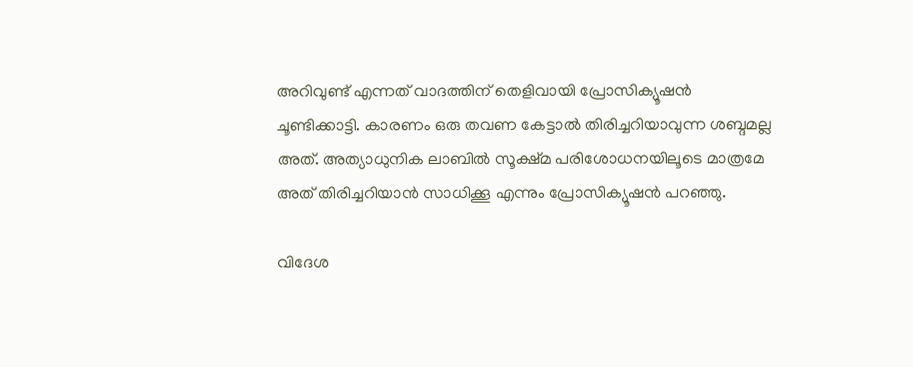അറിവുണ്ട് എന്നത് വാദത്തിന് തെളിവായി പ്രോസിക്യൂഷന്‍ ചൂണ്ടിക്കാട്ടി. കാരണം ഒരു തവണ കേട്ടാല്‍ തിരിച്ചറിയാവുന്ന ശബ്ദമല്ല അത്. അത്യാധുനിക ലാബില്‍ സൂക്ഷ്മ പരിശോധനയിലൂടെ മാത്രമേ അത് തിരിച്ചറിയാന്‍ സാധിക്കൂ എന്നും പ്രോസിക്യൂഷന്‍ പറഞ്ഞു.

വിദേശ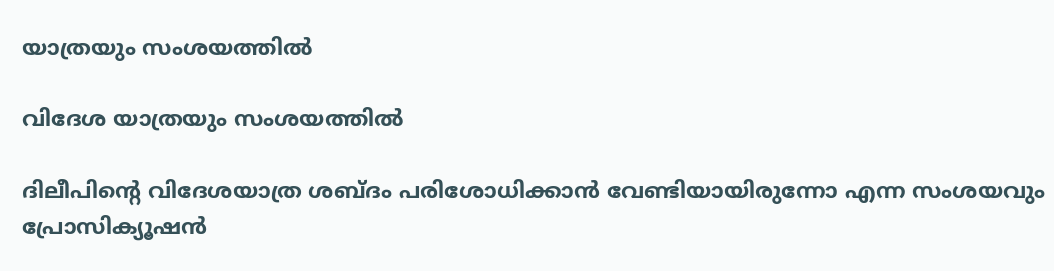യാത്രയും സംശയത്തിൽ

വിദേശ യാത്രയും സംശയത്തിൽ

ദിലീപിന്റെ വിദേശയാത്ര ശബ്ദം പരിശോധിക്കാന്‍ വേണ്ടിയായിരുന്നോ എന്ന സംശയവും പ്രോസിക്യൂഷന്‍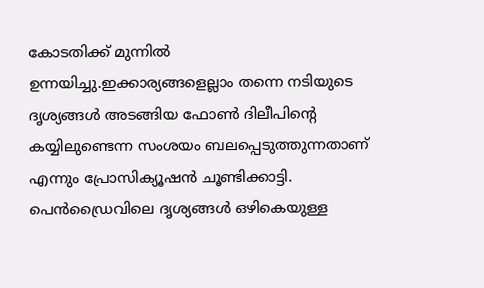കോടതിക്ക് മുന്നില്‍ ഉന്നയിച്ചു.ഇക്കാര്യങ്ങളെല്ലാം തന്നെ നടിയുടെ ദൃശ്യങ്ങള്‍ അടങ്ങിയ ഫോണ്‍ ദിലീപിന്റെ കയ്യിലുണ്ടെന്ന സംശയം ബലപ്പെടുത്തുന്നതാണ് എന്നും പ്രോസിക്യൂഷന്‍ ചൂണ്ടിക്കാട്ടി. പെന്‍ഡ്രൈവിലെ ദൃശ്യങ്ങള്‍ ഒഴികെയുള്ള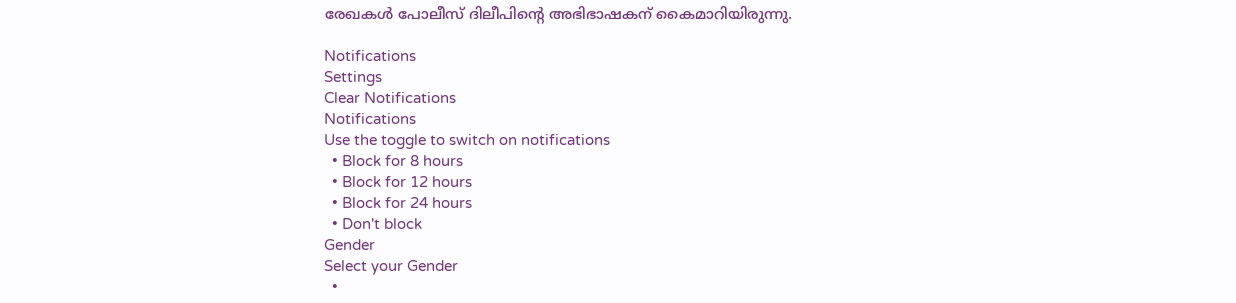രേഖകള്‍ പോലീസ് ദിലീപിന്റെ അഭിഭാഷകന് കൈമാറിയിരുന്നു.

Notifications
Settings
Clear Notifications
Notifications
Use the toggle to switch on notifications
  • Block for 8 hours
  • Block for 12 hours
  • Block for 24 hours
  • Don't block
Gender
Select your Gender
  •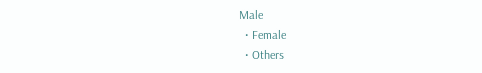Male
  • Female
  • Others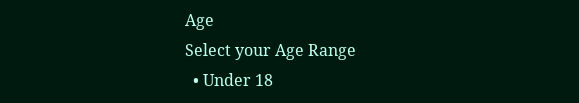Age
Select your Age Range
  • Under 18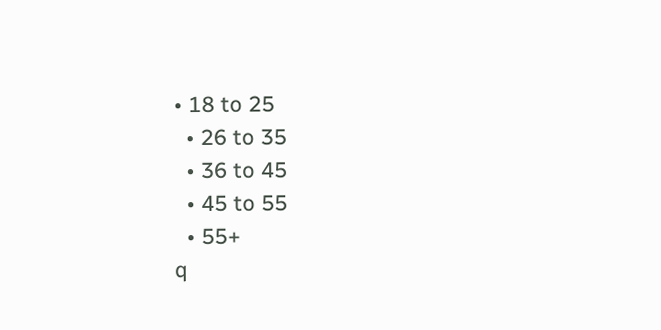• 18 to 25
  • 26 to 35
  • 36 to 45
  • 45 to 55
  • 55+
q